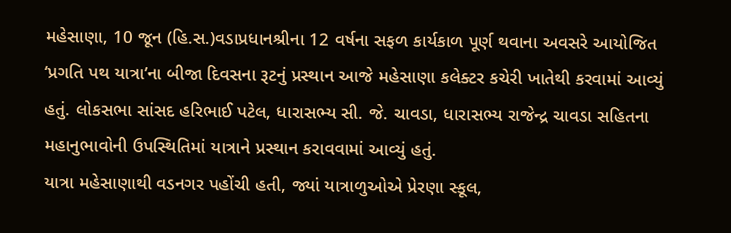મહેસાણા, 10 જૂન (હિ.સ.)વડાપ્રધાનશ્રીના 12 વર્ષના સફળ કાર્યકાળ પૂર્ણ થવાના અવસરે આયોજિત ‘પ્રગતિ પથ યાત્રા’ના બીજા દિવસના રૂટનું પ્રસ્થાન આજે મહેસાણા કલેક્ટર કચેરી ખાતેથી કરવામાં આવ્યું હતું. લોકસભા સાંસદ હરિભાઈ પટેલ, ધારાસભ્ય સી. જે. ચાવડા, ધારાસભ્ય રાજેન્દ્ર ચાવડા સહિતના મહાનુભાવોની ઉપસ્થિતિમાં યાત્રાને પ્રસ્થાન કરાવવામાં આવ્યું હતું.
યાત્રા મહેસાણાથી વડનગર પહોંચી હતી, જ્યાં યાત્રાળુઓએ પ્રેરણા સ્કૂલ,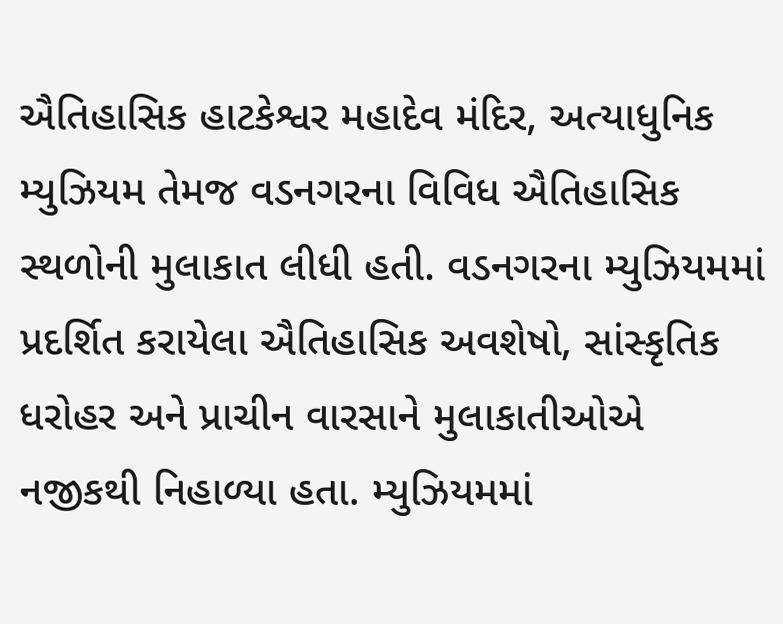ઐતિહાસિક હાટકેશ્વર મહાદેવ મંદિર, અત્યાધુનિક મ્યુઝિયમ તેમજ વડનગરના વિવિધ ઐતિહાસિક સ્થળોની મુલાકાત લીધી હતી. વડનગરના મ્યુઝિયમમાં પ્રદર્શિત કરાયેલા ઐતિહાસિક અવશેષો, સાંસ્કૃતિક ધરોહર અને પ્રાચીન વારસાને મુલાકાતીઓએ નજીકથી નિહાળ્યા હતા. મ્યુઝિયમમાં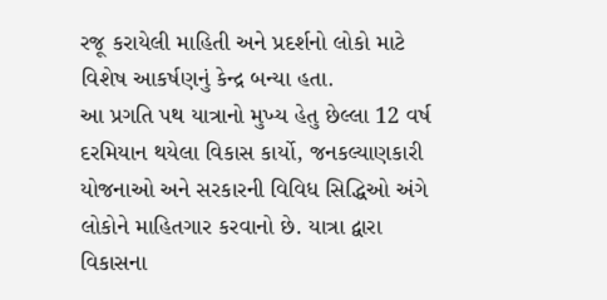રજૂ કરાયેલી માહિતી અને પ્રદર્શનો લોકો માટે વિશેષ આકર્ષણનું કેન્દ્ર બન્યા હતા.
આ પ્રગતિ પથ યાત્રાનો મુખ્ય હેતુ છેલ્લા 12 વર્ષ દરમિયાન થયેલા વિકાસ કાર્યો, જનકલ્યાણકારી યોજનાઓ અને સરકારની વિવિધ સિદ્ધિઓ અંગે લોકોને માહિતગાર કરવાનો છે. યાત્રા દ્વારા વિકાસના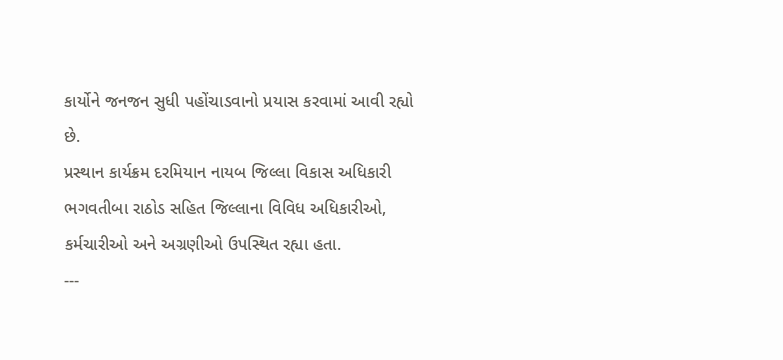કાર્યોને જનજન સુધી પહોંચાડવાનો પ્રયાસ કરવામાં આવી રહ્યો છે.
પ્રસ્થાન કાર્યક્રમ દરમિયાન નાયબ જિલ્લા વિકાસ અધિકારી ભગવતીબા રાઠોડ સહિત જિલ્લાના વિવિધ અધિકારીઓ, કર્મચારીઓ અને અગ્રણીઓ ઉપસ્થિત રહ્યા હતા.
---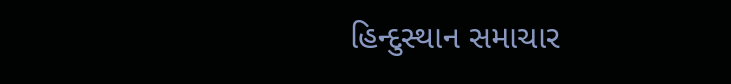હિન્દુસ્થાન સમાચાર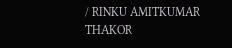/ RINKU AMITKUMAR THAKOR